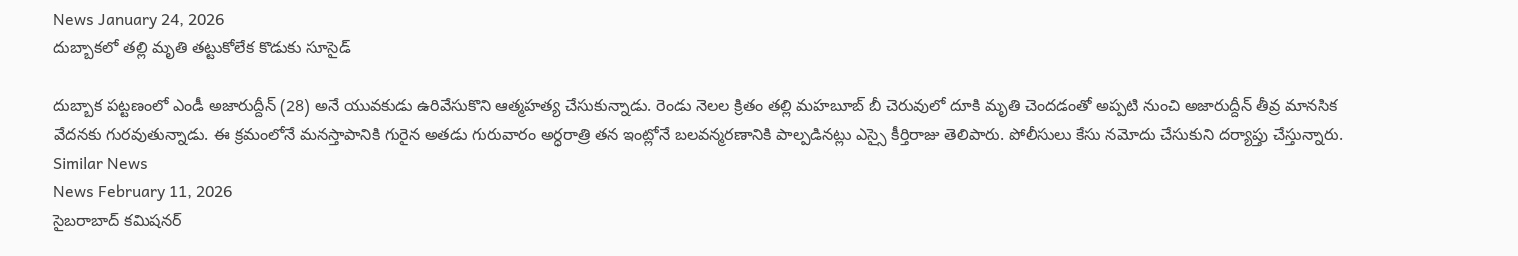News January 24, 2026
దుబ్బాకలో తల్లి మృతి తట్టుకోలేక కొడుకు సూసైడ్

దుబ్బాక పట్టణంలో ఎండీ అజారుద్దీన్ (28) అనే యువకుడు ఉరివేసుకొని ఆత్మహత్య చేసుకున్నాడు. రెండు నెలల క్రితం తల్లి మహబూబ్ బీ చెరువులో దూకి మృతి చెందడంతో అప్పటి నుంచి అజారుద్దీన్ తీవ్ర మానసిక వేదనకు గురవుతున్నాడు. ఈ క్రమంలోనే మనస్తాపానికి గురైన అతడు గురువారం అర్ధరాత్రి తన ఇంట్లోనే బలవన్మరణానికి పాల్పడినట్లు ఎస్సై కీర్తిరాజు తెలిపారు. పోలీసులు కేసు నమోదు చేసుకుని దర్యాప్తు చేస్తున్నారు.
Similar News
News February 11, 2026
సైబరాబాద్ కమిషనర్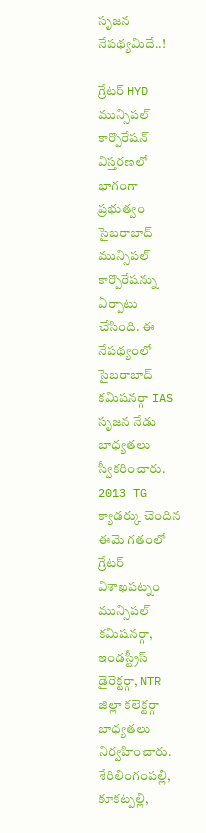సృజన నేపథ్యమిదే..!

గ్రేటర్ HYD మున్సిపల్ కార్పొరేషన్ విస్తరణలో భాగంగా ప్రభుత్వం సైబరాబాద్ మున్సిపల్ కార్పొరేషన్ను ఏర్పాటు చేసింది. ఈ నేపథ్యంలో సైబరాబాద్ కమిషనర్గా IAS సృజన నేడు బాధ్యతలు స్వీకరించారు. 2013 TG క్యాడర్కు చెందిన ఈమె గతంలో గ్రేటర్ విశాఖపట్నం మున్సిపల్ కమిషనర్గా, ఇండస్ట్రీస్ డైరెక్టర్గా, NTR జిల్లా కలెక్టర్గా బాధ్యతలు నిర్వహించారు. శేరిలింగంపల్లి, కూకట్పల్లి,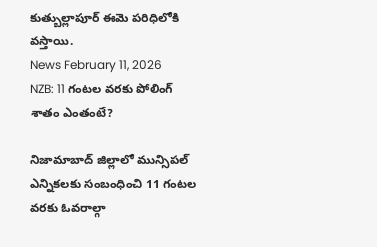కుత్బుల్లాపూర్ ఈమె పరిధిలోకి వస్తాయి.
News February 11, 2026
NZB: 11 గంటల వరకు పోలింగ్ శాతం ఎంతంటే?

నిజామాబాద్ జిల్లాలో మున్సిపల్ ఎన్నికలకు సంబంధించి 11 గంటల వరకు ఓవరాల్గా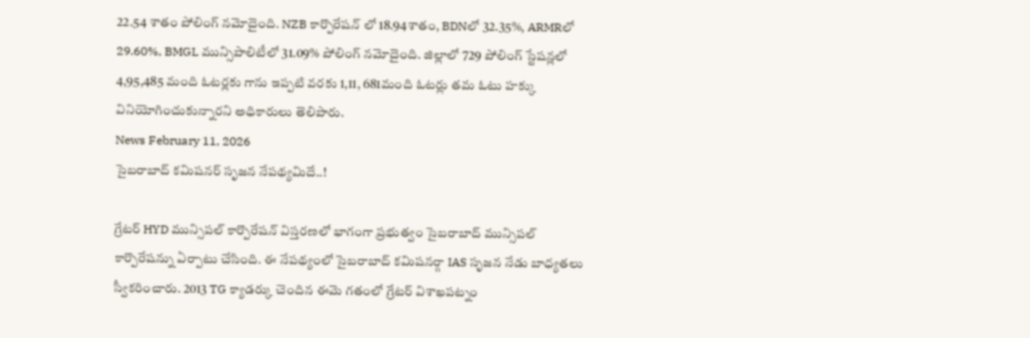22.54 శాతం పోలింగ్ నమోదైంది. NZB కార్పొరేషన్ లో 18.94శాతం, BDNలో 32.35%, ARMRలో 29.60%, BMGL మున్సిపాలిటీలో 31.09% పోలింగ్ నమోదైంది. జిల్లాలో 729 పోలింగ్ స్టేషన్లలో 4,95,485 మంది ఓటర్లకు గాను ఇప్పటి వరకు 1,11, 681మంది ఓటర్లు తమ ఓటు హక్కు వినియోగించుకున్నారని అధికారులు తెలిపారు.
News February 11, 2026
సైబరాబాద్ కమిషనర్ సృజన నేపథ్యమిదే..!

గ్రేటర్ HYD మున్సిపల్ కార్పొరేషన్ విస్తరణలో భాగంగా ప్రభుత్వం సైబరాబాద్ మున్సిపల్ కార్పొరేషన్ను ఏర్పాటు చేసింది. ఈ నేపథ్యంలో సైబరాబాద్ కమిషనర్గా IAS సృజన నేడు బాధ్యతలు స్వీకరించారు. 2013 TG క్యాడర్కు చెందిన ఈమె గతంలో గ్రేటర్ విశాఖపట్నం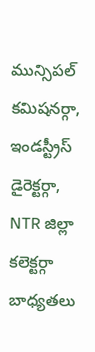మున్సిపల్ కమిషనర్గా, ఇండస్ట్రీస్ డైరెక్టర్గా, NTR జిల్లా కలెక్టర్గా బాధ్యతలు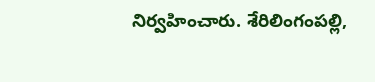నిర్వహించారు. శేరిలింగంపల్లి,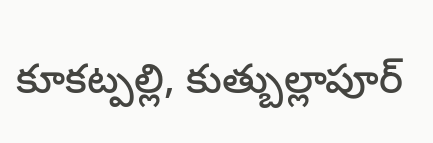కూకట్పల్లి, కుత్బుల్లాపూర్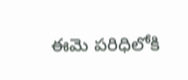ఈమె పరిధిలోకి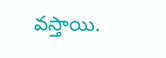వస్తాయి.